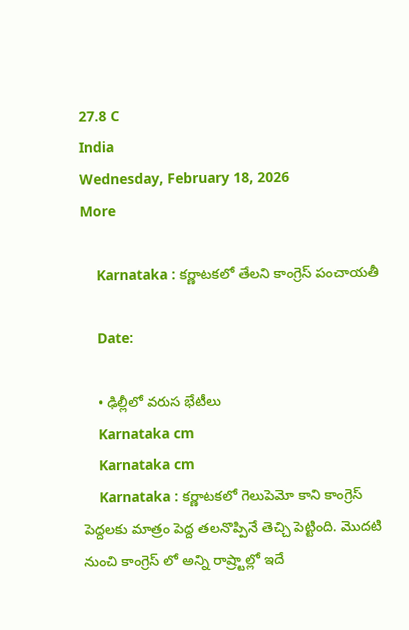27.8 C
India
Wednesday, February 18, 2026
More

    Karnataka : కర్ణాటకలో తేలని కాంగ్రెస్ పంచాయతీ

    Date:

    • ఢిల్లీలో వరుస భేటీలు
    Karnataka cm
    Karnataka cm
    Karnataka : కర్ణాటకలో గెలుపెమో కాని కాంగ్రెస్ పెద్దలకు మాత్రం పెద్ద తలనొప్పినే తెచ్చి పెట్టింది. మొదటి నుంచి కాంగ్రెస్ లో అన్ని రాష్ర్టాల్లో ఇదే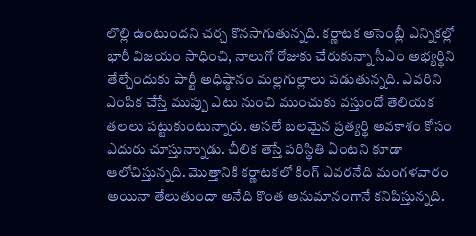లొల్లి ఉంటుందని చర్చ కొనసాగుతున్నది. కర్ణాటక అసెంబ్లీ ఎన్నికల్లో భారీ విజయం సాధించి, నాలుగో రోజుకు చేరుకున్నా సీఎం అభ్యర్థిని తేల్చేందుకు పార్టీ అధిష్ఠానం మల్లగుల్లాలు పడుతున్నది. ఎవరిని ఎంపిక చేస్తే ముప్పు ఎటు నుంచి ముంచుకు వస్తుందో తెలియక తలలు పట్టుకుంటున్నారు. అసలే బలమైన ప్రత్యర్థి అవకాశం కోసం ఎదురు చూస్తున్నాుడు. చీలిక తెస్తే పరిస్థితి ఏంటని కూడా ఆలోచిస్తున్నది. మొత్తానికి కర్ణాటకలో కింగ్ ఎవరనేది మంగళవారం అయినా తేలుతుందా అనేది కొంత అనుమానంగానే కనిపిస్తున్నది.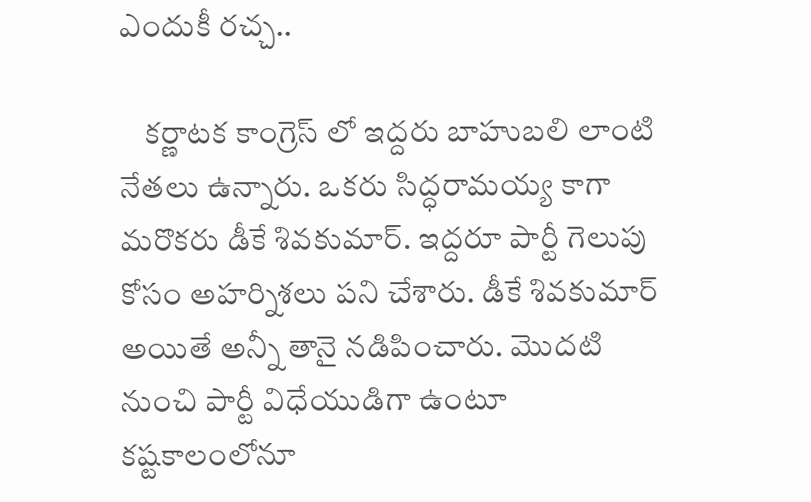ఎందుకీ రచ్చ..

    కర్ణాటక కాంగ్రెస్ లో ఇద్దరు బాహుబలి లాంటి నేతలు ఉన్నారు. ఒకరు సిద్ధరామయ్య కాగా మరొకరు డీకే శివకుమార్. ఇద్దరూ పార్టీ గెలుపు కోసం అహర్నిశలు పని చేశారు. డీకే శివకుమార్ అయితే అన్నీ తానై నడిపించారు. మొదటి నుంచి పార్టీ విధేయుడిగా ఉంటూ కష్టకాలంలోనూ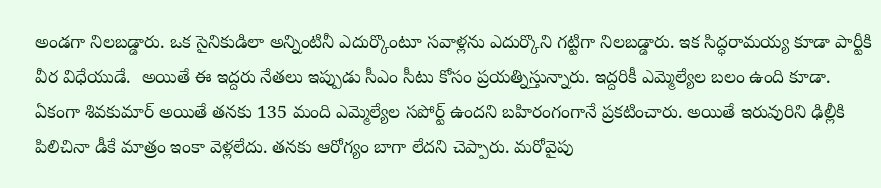అండగా నిలబడ్డారు. ఒక సైనికుడిలా అన్నింటినీ ఎదుర్కొంటూ సవాళ్లను ఎదుర్కొని గట్టిగా నిలబడ్డారు. ఇక సిద్ధరామయ్య కూడా పార్టీకి వీర విధేయుడే.  అయితే ఈ ఇద్దరు నేతలు ఇప్పుడు సీఎం సీటు కోసం ప్రయత్నిస్తున్నారు. ఇద్దరికీ ఎమ్మెల్యేల బలం ఉంది కూడా. ఏకంగా శివకుమార్ అయితే తనకు 135 మంది ఎమ్మెల్యేల సపోర్ట్ ఉందని బహిరంగంగానే ప్రకటించారు. అయితే ఇరువురిని ఢిల్లీకి పిలిచినా డీకే మాత్రం ఇంకా వెళ్లలేదు. తనకు ఆరోగ్యం బాగా లేదని చెప్పారు. మరోవైపు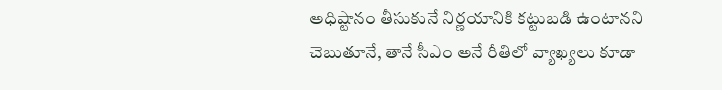అధిష్టానం తీసుకునే నిర్ణయానికి కట్టుబడి ఉంటానని చెబుతూనే, తానే సీఎం అనే రీతిలో వ్యాఖ్యలు కూడా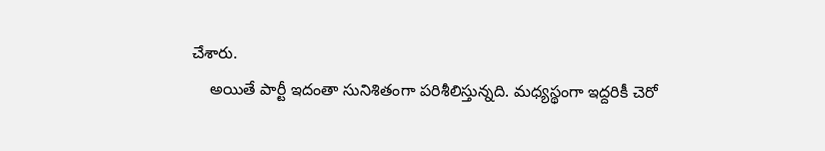చేశారు.
    అయితే పార్టీ ఇదంతా సునిశితంగా పరిశీలిస్తున్నది. మధ్యస్థంగా ఇద్దరికీ చెరో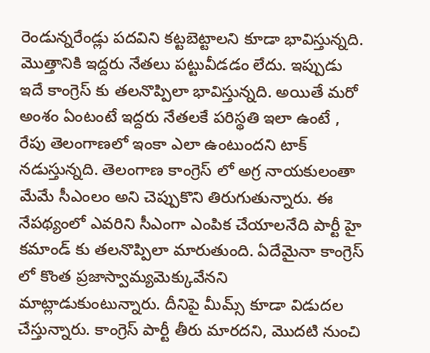రెండున్నరేండ్లు పదవిని కట్టబెట్టాలని కూడా భావిస్తున్నది. మొత్తానికి ఇద్దరు నేతలు పట్టువీడడం లేదు. ఇప్పుడు ఇదే కాంగ్రెస్ కు తలనొప్పిలా భావిస్తున్నది. అయితే మరో అంశం ఏంటంటే ఇద్దరు నేతలకే పరిస్థతి ఇలా ఉంటే , రేపు తెలంగాణలో ఇంకా ఎలా ఉంటుందని టాక్ నడుస్తున్నది. తెలంగాణ కాంగ్రెస్ లో అగ్ర నాయకులంతా మేమే సీఎంలం అని చెప్పుకొని తిరుగుతున్నారు. ఈ నేపథ్యంలో ఎవరిని సీఎంగా ఎంపిక చేయాలనేది పార్టీ హై కమాండ్ కు తలనొప్పిలా మారుతుంది. ఏదేమైనా కాంగ్రెస్ లో కొంత ప్రజాస్వామ్యమెక్కువేనని మాట్లాడుకుంటున్నారు. దీనిపై మీమ్స్ కూడా విడుదల చేస్తున్నారు. కాంగ్రెస్ పార్టీ తీరు మారదని, మొదటి నుంచి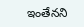ఇంతేనని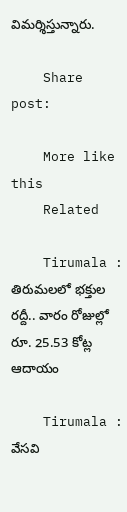విమర్శిస్తున్నారు.

    Share post:

    More like this
    Related

    Tirumala : తిరుమలలో భక్తుల రద్దీ.. వారం రోజుల్లో రూ. 25.53 కోట్ల ఆదాయం

    Tirumala : వేసవి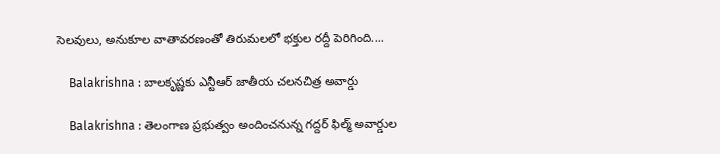సెలవులు, అనుకూల వాతావరణంతో తిరుమలలో భక్తుల రద్దీ పెరిగింది....

    Balakrishna : బాలకృష్ణకు ఎన్టీఆర్‌ జాతీయ చలనచిత్ర అవార్డు

    Balakrishna : తెలంగాణ ప్రభుత్వం అందించనున్న గద్దర్‌ ఫిల్మ్‌ అవార్డుల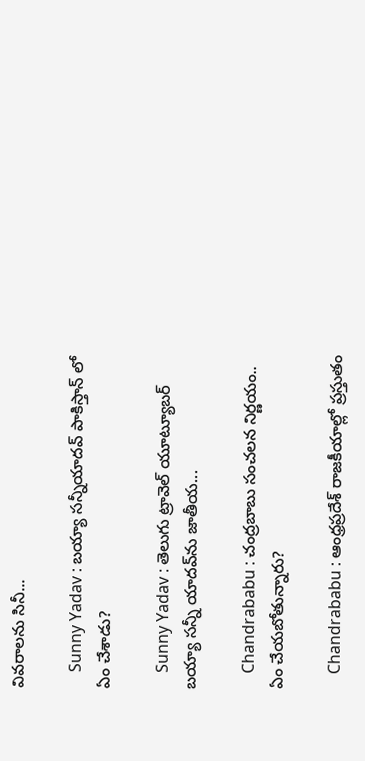వివరాలను సినీ...

    Sunny Yadav : బయ్యా సన్నీయాదవ్ పాకిస్తాన్ లో ఏం చేశాడు?

    Sunny Yadav : తెలుగు ట్రావెల్ యూట్యూబర్ బయ్యా సన్నీ యాదవ్‌ను జాతీయ...

    Chandrababu : చంద్రబాబు సంచలన నిర్ణయం.. ఏం చేయబోతున్నారు?

    Chandrababu : ఆంధ్రప్రదేశ్ రాజకీయాల్లో ప్రస్తుతం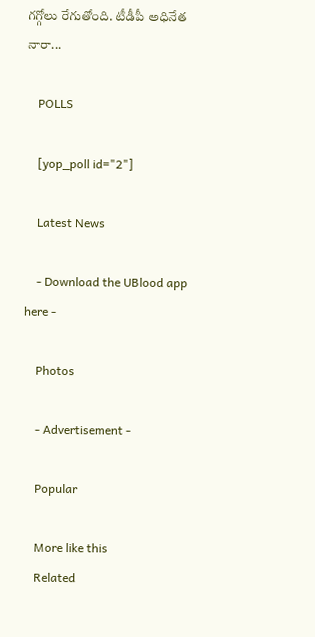గగ్గోలు రేగుతోంది. టీడీపీ అధినేత నారా...

    POLLS

    [yop_poll id="2"]

    Latest News

    - Download the UBlood app here -

    Photos

    - Advertisement -

    Popular

    More like this
    Related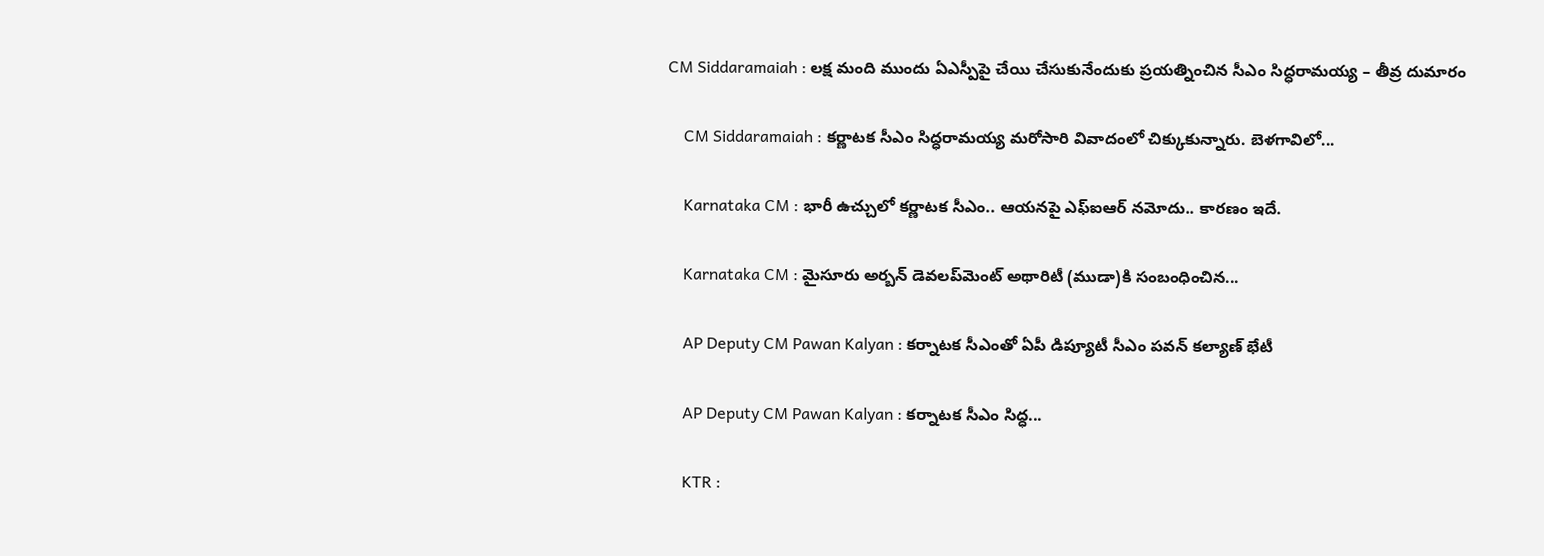CM Siddaramaiah : లక్ష మంది ముందు ఏఎస్పీపై చేయి చేసుకునేందుకు ప్రయత్నించిన సీఎం సిద్ధరామయ్య – తీవ్ర దుమారం

    CM Siddaramaiah : కర్ణాటక సీఎం సిద్ధరామయ్య మరోసారి వివాదంలో చిక్కుకున్నారు. బెళగావిలో...

    Karnataka CM : భారీ ఉచ్చులో కర్ణాటక సీఎం.. ఆయనపై ఎఫ్ఐఆర్ నమోదు.. కారణం ఇదే.

    Karnataka CM : మైసూరు అర్బన్ డెవలప్‌మెంట్ అథారిటీ (ముడా)కి సంబంధించిన...

    AP Deputy CM Pawan Kalyan : కర్నాటక సీఎంతో ఏపీ డిప్యూటీ సీఎం పవన్ కల్యాణ్ భేటీ

    AP Deputy CM Pawan Kalyan : కర్నాటక సీఎం సిద్ధ...

    KTR :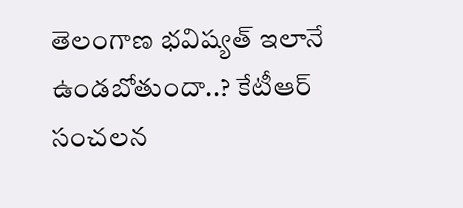తెలంగాణ భవిష్యత్ ఇలానే ఉండబోతుందా..? కేటీఆర్ సంచలన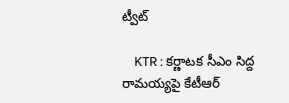ట్వీట్

    KTR : కర్ణాటక సీఎం సిద్ద రామయ్యపై కేటీఆర్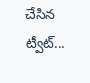చేసిన ట్వీట్...